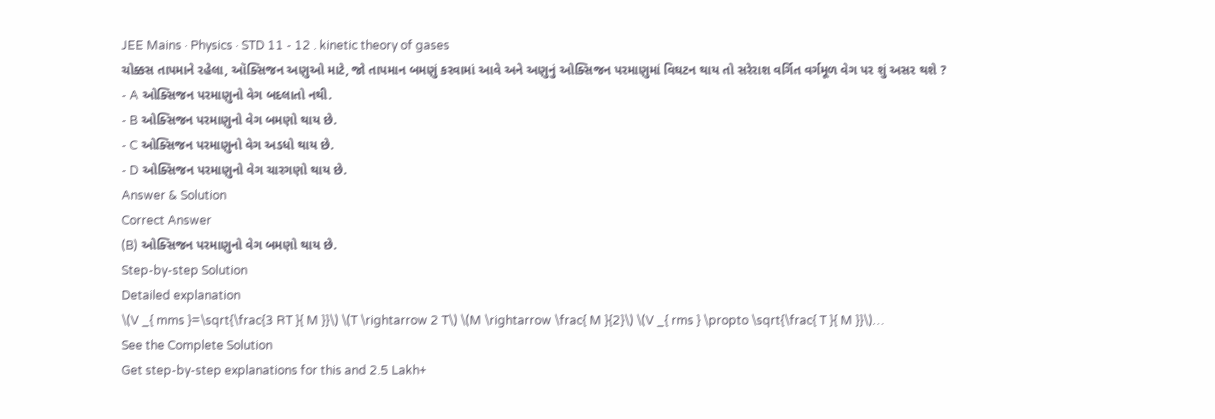JEE Mains · Physics · STD 11 - 12 . kinetic theory of gases
ચોક્કસ તાપમાને રહેલા, ઑક્સિજન અણુઓ માટે, જો તાપમાન બમણું કરવામાં આવે અને અણુનું ઓક્સિજન પરમાણુમાં વિઘટન થાય તો સરેરાશ વર્ગિત વર્ગમૂળ વેગ પર શું અસર થશે ?
- A ઓક્સિજન પરમાણુનો વેગ બદલાતો નથી.
- B ઓક્સિજન પરમાણુનો વેગ બમણો થાય છે.
- C ઓક્સિજન પરમાણુનો વેગ અડધો થાય છે.
- D ઓક્સિજન પરમાણુનો વેગ ચારગણો થાય છે.
Answer & Solution
Correct Answer
(B) ઓક્સિજન પરમાણુનો વેગ બમણો થાય છે.
Step-by-step Solution
Detailed explanation
\(V _{ mms }=\sqrt{\frac{3 RT }{ M }}\) \(T \rightarrow 2 T\) \(M \rightarrow \frac{ M }{2}\) \(V _{ rms } \propto \sqrt{\frac{ T }{ M }}\)…
See the Complete Solution
Get step-by-step explanations for this and 2.5 Lakh+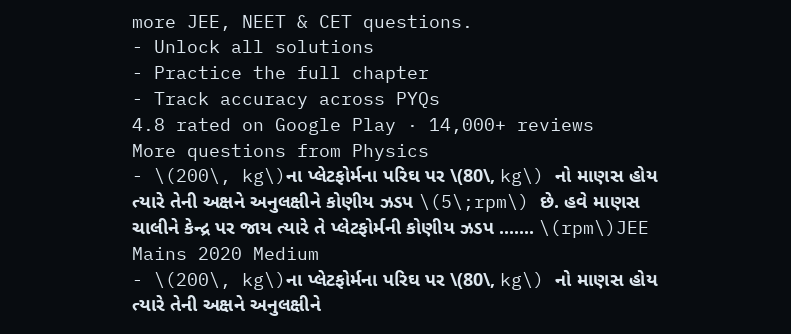more JEE, NEET & CET questions.
- Unlock all solutions
- Practice the full chapter
- Track accuracy across PYQs
4.8 rated on Google Play · 14,000+ reviews
More questions from Physics
- \(200\, kg\)ના પ્લેટફોર્મના પરિઘ પર \(80\, kg\) નો માણસ હોય ત્યારે તેની અક્ષને અનુલક્ષીને કોણીય ઝડપ \(5\;rpm\) છે. હવે માણસ ચાલીને કેન્દ્ર પર જાય ત્યારે તે પ્લેટફોર્મની કોણીય ઝડપ ....... \(rpm\)JEE Mains 2020 Medium
- \(200\, kg\)ના પ્લેટફોર્મના પરિઘ પર \(80\, kg\) નો માણસ હોય ત્યારે તેની અક્ષને અનુલક્ષીને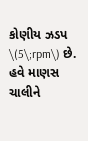કોણીય ઝડપ \(5\;rpm\) છે. હવે માણસ ચાલીને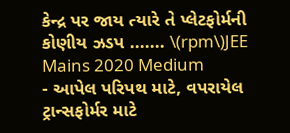કેન્દ્ર પર જાય ત્યારે તે પ્લેટફોર્મની કોણીય ઝડપ ....... \(rpm\)JEE Mains 2020 Medium
- આપેલ પરિપથ માટે, વપરાયેલ ટ્રાન્સફોર્મર માટે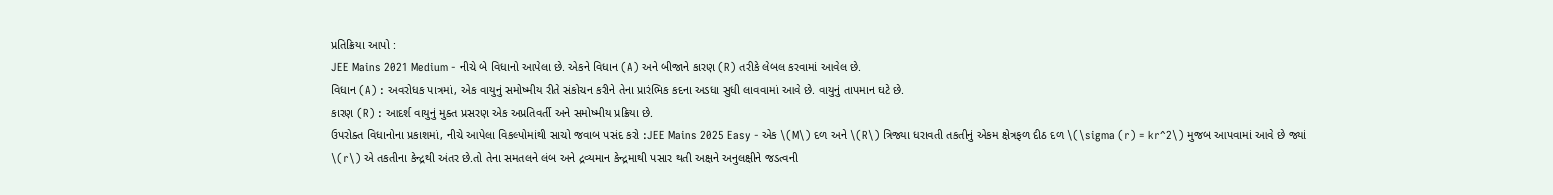પ્રતિક્રિયા આપો :
JEE Mains 2021 Medium - નીચે બે વિધાનો આપેલા છે. એકને વિધાન (A) અને બીજાને કારણ (R) તરીકે લેબલ કરવામાં આવેલ છે.
વિધાન (A) : અવરોધક પાત્રમાં, એક વાયુનું સમોષ્મીય રીતે સંકોચન કરીને તેના પ્રારંભિક કદના અડધા સુધી લાવવામાં આવે છે. વાયુનું તાપમાન ઘટે છે.
કારણ (R) : આદર્શ વાયુનું મુક્ત પ્રસરણ એક અપ્રતિવર્તી અને સમોષ્મીય પ્રક્રિયા છે.
ઉપરોક્ત વિધાનોના પ્રકાશમાં, નીચે આપેલા વિકલ્પોમાંથી સાચો જવાબ પસંદ કરો :JEE Mains 2025 Easy - એક \(M\) દળ અને \(R\) ત્રિજ્યા ધરાવતી તકતીનું એકમ ક્ષેત્રફળ દીઠ દળ \(\sigma (r) = kr^2\) મુજબ આપવામાં આવે છે જ્યાં \(r\) એ તકતીના કેન્દ્રથી અંતર છે.તો તેના સમતલને લંબ અને દ્રવ્યમાન કેન્દ્રમાથી પસાર થતી અક્ષને અનુલક્ષીને જડત્વની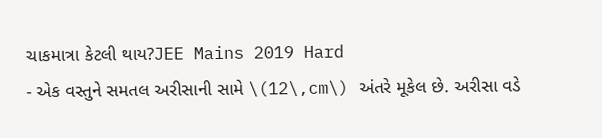ચાકમાત્રા કેટલી થાય?JEE Mains 2019 Hard
- એક વસ્તુને સમતલ અરીસાની સામે \(12\,cm\) અંતરે મૂકેલ છે. અરીસા વડે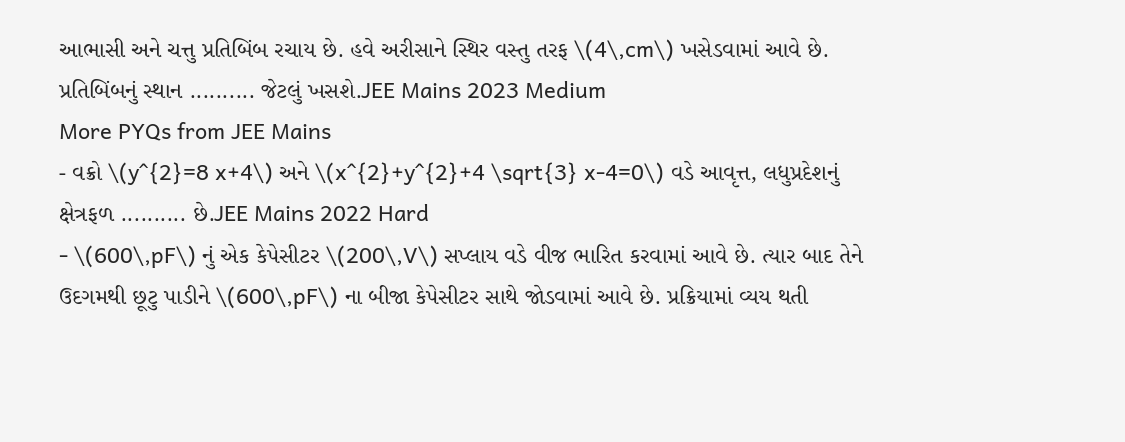આભાસી અને ચત્તુ પ્રતિબિંબ રચાય છે. હવે અરીસાને સ્થિર વસ્તુ તરફ \(4\,cm\) ખસેડવામાં આવે છે. પ્રતિબિંબનું સ્થાન .......... જેટલું ખસશે.JEE Mains 2023 Medium
More PYQs from JEE Mains
- વક્રો \(y^{2}=8 x+4\) અને \(x^{2}+y^{2}+4 \sqrt{3} x-4=0\) વડે આવૃત્ત, લધુપ્રદેશનું ક્ષેત્રફળ .......... છે.JEE Mains 2022 Hard
- \(600\,pF\) નું એક કેપેસીટર \(200\,V\) સપ્લાય વડે વીજ ભારિત કરવામાં આવે છે. ત્યાર બાદ તેને ઉદગમથી છૂટુ પાડીને \(600\,pF\) ના બીજા કેપેસીટર સાથે જોડવામાં આવે છે. પ્રક્રિયામાં વ્યય થતી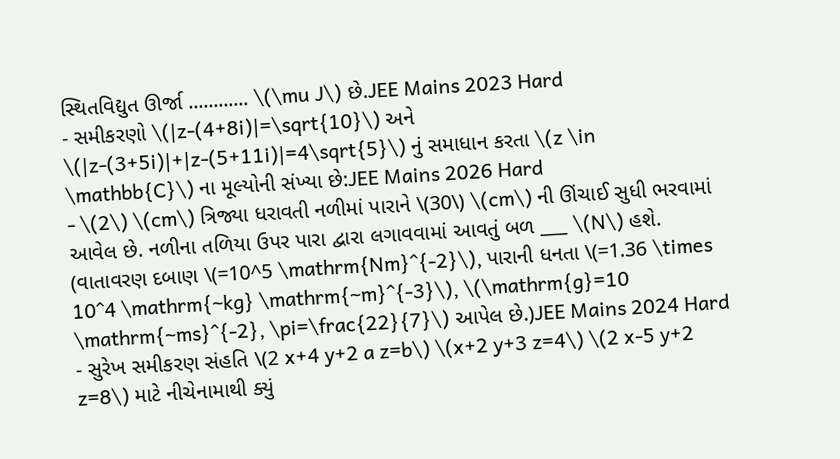સ્થિતવિદ્યુત ઊર્જા ............ \(\mu J\) છે.JEE Mains 2023 Hard
- સમીકરણો \(|z-(4+8i)|=\sqrt{10}\) અને \(|z-(3+5i)|+|z-(5+11i)|=4\sqrt{5}\) નું સમાધાન કરતા \(z \in \mathbb{C}\) ના મૂલ્યોની સંખ્યા છે:JEE Mains 2026 Hard
- \(2\) \(cm\) ત્રિજ્યા ધરાવતી નળીમાં પારાને \(30\) \(cm\) ની ઊંચાઈ સુધી ભરવામાં આવેલ છે. નળીના તળિયા ઉપર પારા દ્વારા લગાવવામાં આવતું બળ ___ \(N\) હશે. (વાતાવરણ દબાણ \(=10^5 \mathrm{Nm}^{-2}\), પારાની ધનતા \(=1.36 \times 10^4 \mathrm{~kg} \mathrm{~m}^{-3}\), \(\mathrm{g}=10 \mathrm{~ms}^{-2}, \pi=\frac{22}{7}\) આપેલ છે.)JEE Mains 2024 Hard
- સુરેખ સમીકરણ સંહતિ \(2 x+4 y+2 a z=b\) \(x+2 y+3 z=4\) \(2 x-5 y+2 z=8\) માટે નીચેનામાથી ક્યું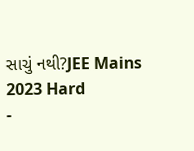સાચું નથી?JEE Mains 2023 Hard
-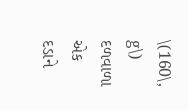\(160\, g\) દળવાળા એક દડાને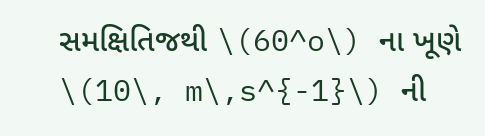સમક્ષિતિજથી \(60^o\) ના ખૂણે \(10\, m\,s^{-1}\) ની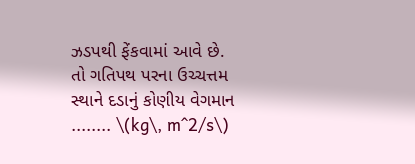ઝડપથી ફેંકવામાં આવે છે. તો ગતિપથ પરના ઉચ્ચત્તમ સ્થાને દડાનું કોણીય વેગમાન ........ \(kg\, m^2/s\)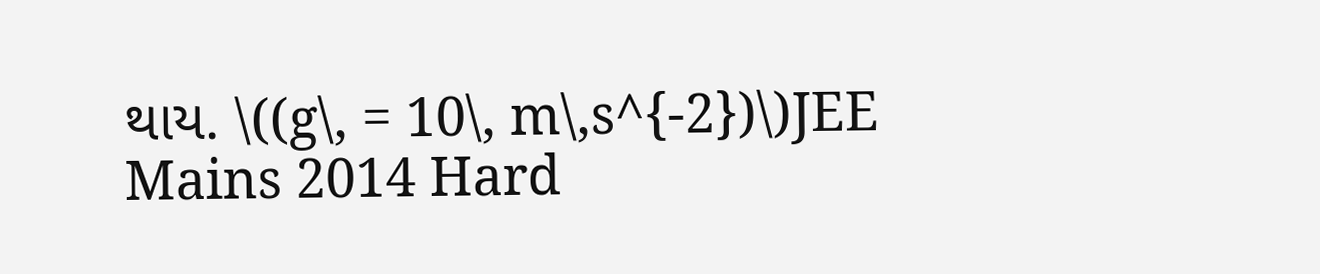થાય. \((g\, = 10\, m\,s^{-2})\)JEE Mains 2014 Hard